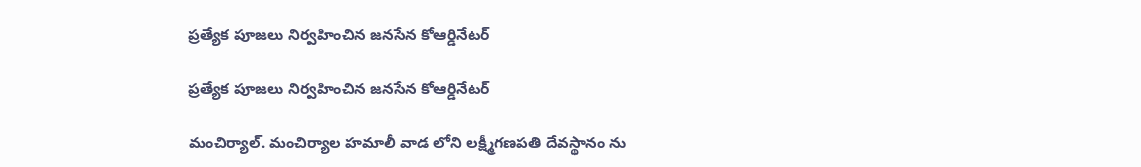ప్రత్యేక పూజలు నిర్వహించిన జనసేన కోఆర్డినేటర్

ప్రత్యేక పూజలు నిర్వహించిన జనసేన కోఆర్డినేటర్

మంచిర్యాల్. మంచిర్యాల హమాలీ వాడ లోని లక్ష్మీగణపతి దేవస్థానం ను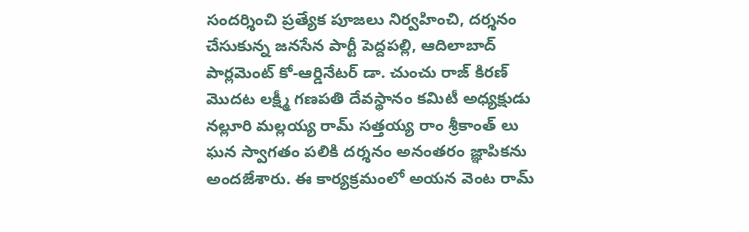సందర్శించి ప్రత్యేక పూజలు నిర్వహించి, దర్శనం చేసుకున్న జనసేన పార్టీ పెద్దపల్లి, ఆదిలాబాద్ పార్లమెంట్ కో-ఆర్డినేటర్ డా. చుంచు రాజ్ కిరణ్ మొదట లక్ష్మీ గణపతి దేవస్థానం కమిటీ అధ్యక్షుడు నల్లూరి మల్లయ్య రామ్ సత్తయ్య రాం శ్రీకాంత్ లు ఘన స్వాగతం పలికి దర్శనం అనంతరం జ్ఞాపికను అందజేశారు. ఈ కార్యక్రమంలో అయన వెంట రామ్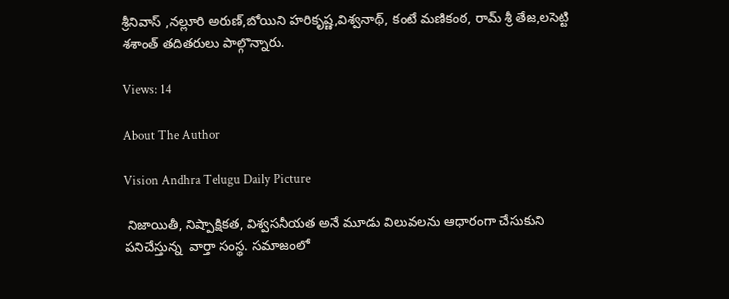శ్రీనివాస్ ,నల్లూరి అరుణ్,బోయిని హరికృష్ణ,విశ్వనాథ్, కంటే మణికంఠ, రామ్ శ్రీ తేజ,లసెట్టి శశాంత్ తదితరులు పాల్గొన్నారు.

Views: 14

About The Author

Vision Andhra Telugu Daily Picture

 నిజాయితీ, నిష్పాక్షికత, విశ్వసనీయత అనే మూడు విలువలను ఆధారంగా చేసుకుని పనిచేస్తున్న  వార్తా సంస్థ. సమాజంలో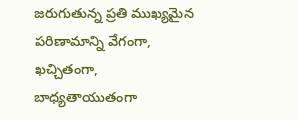జరుగుతున్న ప్రతి ముఖ్యమైన పరిణామాన్ని వేగంగా, ఖచ్చితంగా, బాధ్యతాయుతంగా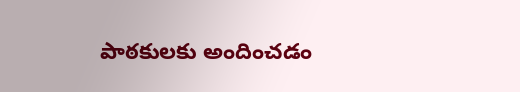పాఠకులకు అందించడం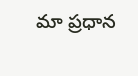మా ప్రధాన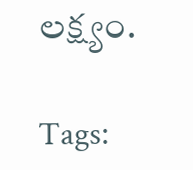లక్ష్యం.

Tags: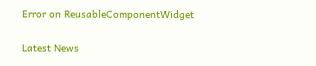Error on ReusableComponentWidget

Latest News